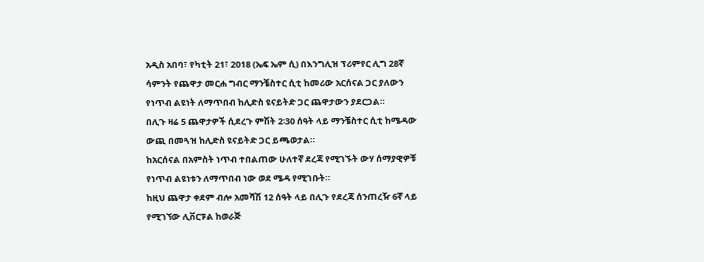አዲስ አበባ፣ የካቲት 21፣ 2018 (ኤፍ ኤም ሲ) በእንግሊዝ ፕሪምየር ሊግ 28ኛ ሳምንት የጨዋታ መርሐ ግብር ማንቼስተር ሲቲ ከመሪው አርሰናል ጋር ያለውን የነጥብ ልዩነት ለማጥበብ ከሊድስ ዩናይትድ ጋር ጨዋታውን ያደርጋል።
በሊጉ ዛሬ 5 ጨዋታዎች ሲደረጉ ምሽት 2፡30 ሰዓት ላይ ማንቼስተር ሲቲ ከሜዳው ውጪ በመጓዝ ከሊድስ ዩናይትድ ጋር ይጫወታል።
ከአርሰናል በአምስት ነጥብ ተበልጠው ሁለተኛ ደረጃ የሚገኙት ውሃ ሰማያዊዎቹ የነጥብ ልዩነቱን ለማጥበብ ነው ወደ ሜዳ የሚገቡት።
ከዚህ ጨዋታ ቀደም ብሎ አመሻሽ 12 ሰዓት ላይ በሊጉ የደረጃ ሰንጠረዥ 6ኛ ላይ የሚገኘው ሊቨርፑል ከወራጅ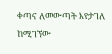ቀጣና ለመውጣት እየታገለ ከሚገኘው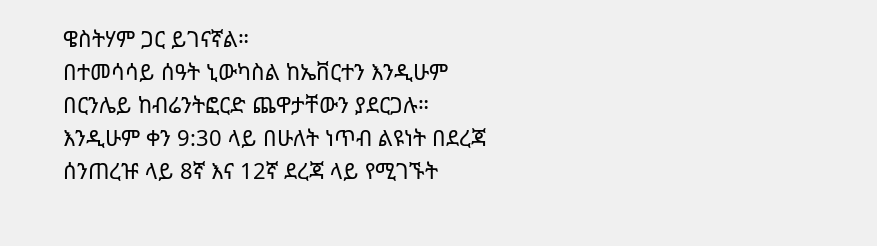ዌስትሃም ጋር ይገናኛል።
በተመሳሳይ ሰዓት ኒውካስል ከኤቨርተን እንዲሁም በርንሌይ ከብሬንትፎርድ ጨዋታቸውን ያደርጋሉ።
እንዲሁም ቀን 9:30 ላይ በሁለት ነጥብ ልዩነት በደረጃ ሰንጠረዡ ላይ 8ኛ እና 12ኛ ደረጃ ላይ የሚገኙት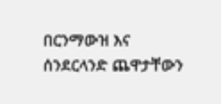በርንማውዝ እና ሰንደርላንድ ጨዋታቸውን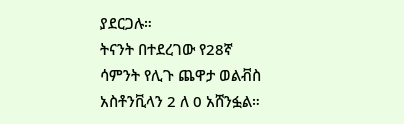ያደርጋሉ።
ትናንት በተደረገው የ28ኛ ሳምንት የሊጉ ጨዋታ ወልቭስ አስቶንቪላን 2 ለ 0 አሸንፏል።